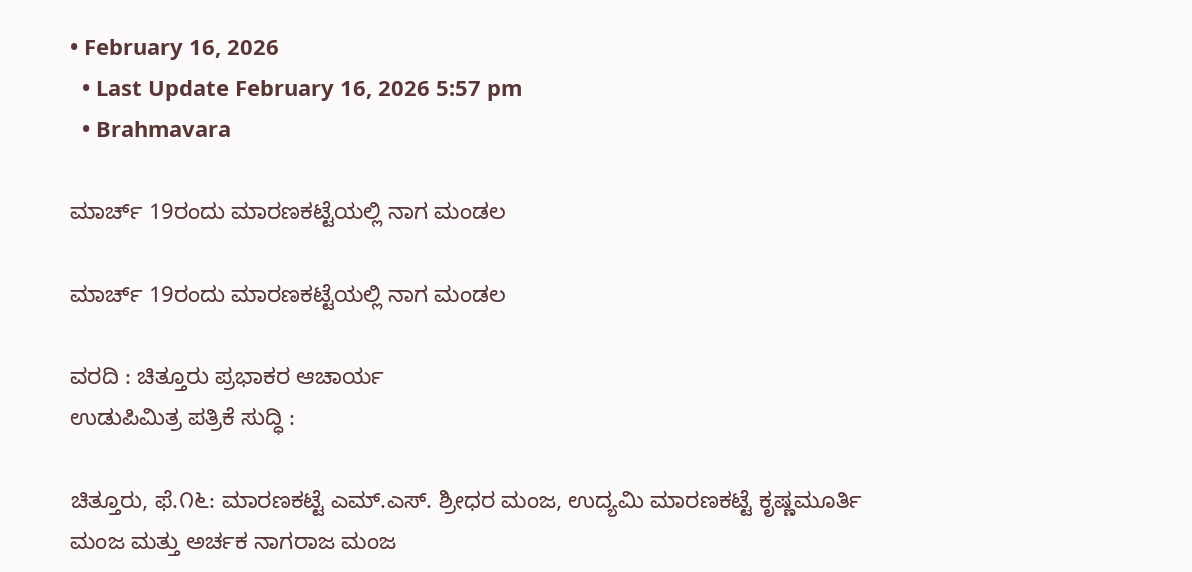• February 16, 2026
  • Last Update February 16, 2026 5:57 pm
  • Brahmavara

ಮಾರ್ಚ್ 19ರಂದು ಮಾರಣಕಟ್ಟೆಯಲ್ಲಿ ನಾಗ ಮಂಡಲ

ಮಾರ್ಚ್ 19ರಂದು ಮಾರಣಕಟ್ಟೆಯಲ್ಲಿ ನಾಗ ಮಂಡಲ

ವರದಿ : ಚಿತ್ತೂರು ಪ್ರಭಾಕರ ಆಚಾರ್ಯ
ಉಡುಪಿಮಿತ್ರ ಪತ್ರಿಕೆ ಸುದ್ಧಿ :

ಚಿತ್ತೂರು, ಫೆ.೧೬: ಮಾರಣಕಟ್ಟೆ ಎಮ್.ಎಸ್. ಶ್ರೀಧರ ಮಂಜ, ಉದ್ಯಮಿ ಮಾರಣಕಟ್ಟೆ ಕೃಷ್ಣಮೂರ್ತಿ ಮಂಜ ಮತ್ತು ಅರ್ಚಕ ನಾಗರಾಜ ಮಂಜ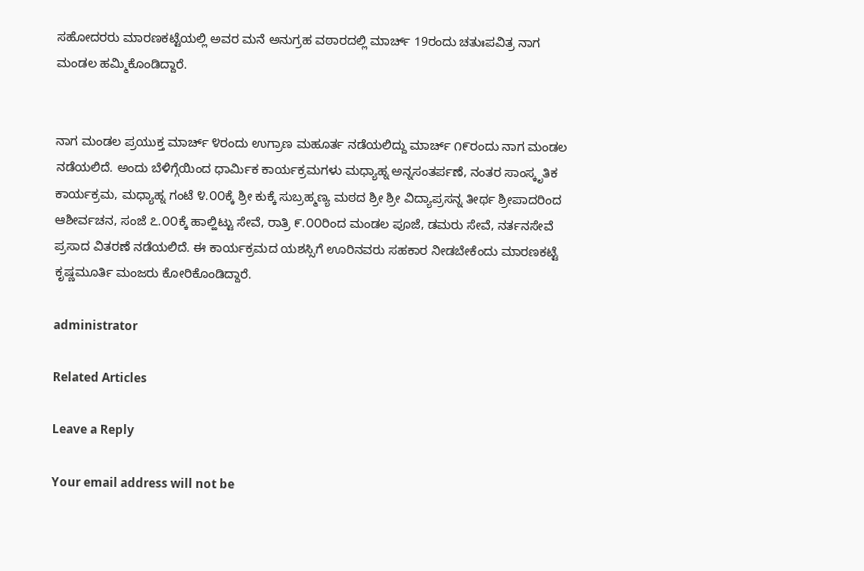ಸಹೋದರರು ಮಾರಣಕಟ್ಟೆಯಲ್ಲಿ ಅವರ ಮನೆ ಅನುಗ್ರಹ ವಠಾರದಲ್ಲಿ ಮಾರ್ಚ್ 19ರಂದು ಚತುಃಪವಿತ್ರ ನಾಗ ಮಂಡಲ ಹಮ್ಮಿಕೊಂಡಿದ್ದಾರೆ.


ನಾಗ ಮಂಡಲ ಪ್ರಯುಕ್ತ ಮಾರ್ಚ್ ೪ರಂದು ಉಗ್ರಾಣ ಮಹೂರ್ತ ನಡೆಯಲಿದ್ದು ಮಾರ್ಚ್ ೧೯ರಂದು ನಾಗ ಮಂಡಲ ನಡೆಯಲಿದೆ. ಅಂದು ಬೆಳಿಗ್ಗೆಯಿಂದ ಧಾರ್ಮಿಕ ಕಾರ್ಯಕ್ರಮಗಳು ಮಧ್ಯಾಹ್ನ ಅನ್ನಸಂತರ್ಪಣೆ, ನಂತರ ಸಾಂಸ್ಕೃತಿಕ ಕಾರ್ಯಕ್ರಮ, ಮಧ್ಯಾಹ್ನ ಗಂಟೆ ೪.೦೦ಕ್ಕೆ ಶ್ರೀ ಕುಕ್ಕೆ ಸುಬ್ರಹ್ಮಣ್ಯ ಮಠದ ಶ್ರೀ ಶ್ರೀ ವಿದ್ಯಾಪ್ರಸನ್ನ ತೀರ್ಥ ಶ್ರೀಪಾದರಿಂದ ಆಶೀರ್ವಚನ, ಸಂಜೆ ೭.೦೦ಕ್ಕೆ ಹಾಲ್ಹಿಟ್ಟು ಸೇವೆ, ರಾತ್ರಿ ೯.೦೦ರಿಂದ ಮಂಡಲ ಪೂಜೆ, ಡಮರು ಸೇವೆ, ನರ್ತನಸೇವೆ ಪ್ರಸಾದ ವಿತರಣೆ ನಡೆಯಲಿದೆ. ಈ ಕಾರ್ಯಕ್ರಮದ ಯಶಸ್ಸಿಗೆ ಊರಿನವರು ಸಹಕಾರ ನೀಡಬೇಕೆಂದು ಮಾರಣಕಟ್ಟೆ ಕೃಷ್ಣಮೂರ್ತಿ ಮಂಜರು ಕೋರಿಕೊಂಡಿದ್ದಾರೆ.

administrator

Related Articles

Leave a Reply

Your email address will not be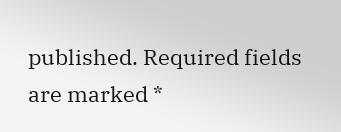published. Required fields are marked *